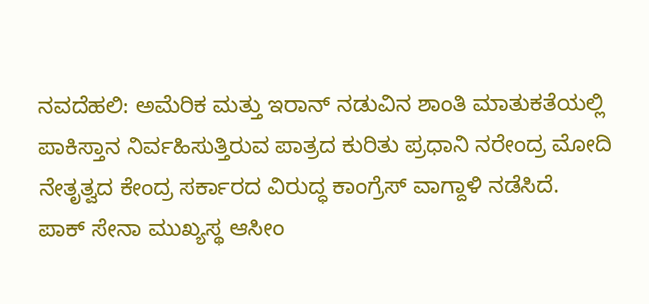ನವದೆಹಲಿ: ಅಮೆರಿಕ ಮತ್ತು ಇರಾನ್ ನಡುವಿನ ಶಾಂತಿ ಮಾತುಕತೆಯಲ್ಲಿ ಪಾಕಿಸ್ತಾನ ನಿರ್ವಹಿಸುತ್ತಿರುವ ಪಾತ್ರದ ಕುರಿತು ಪ್ರಧಾನಿ ನರೇಂದ್ರ ಮೋದಿ ನೇತೃತ್ವದ ಕೇಂದ್ರ ಸರ್ಕಾರದ ವಿರುದ್ಧ ಕಾಂಗ್ರೆಸ್ ವಾಗ್ದಾಳಿ ನಡೆಸಿದೆ.
ಪಾಕ್ ಸೇನಾ ಮುಖ್ಯಸ್ಥ ಆಸೀಂ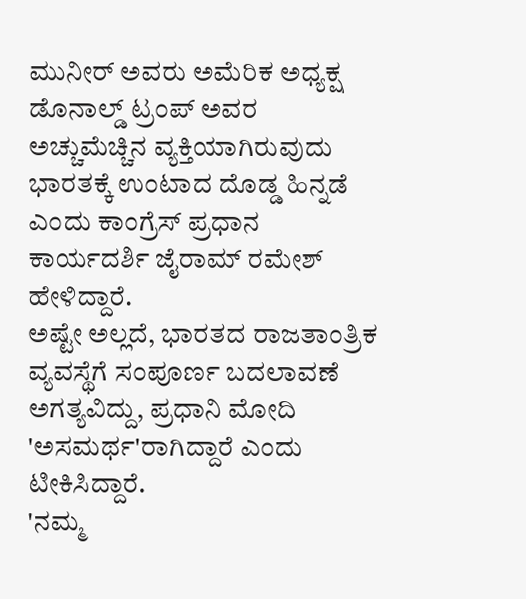ಮುನೀರ್ ಅವರು ಅಮೆರಿಕ ಅಧ್ಯಕ್ಷ ಡೊನಾಲ್ಡ್ ಟ್ರಂಪ್ ಅವರ ಅಚ್ಚುಮೆಚ್ಚಿನ ವ್ಯಕ್ತಿಯಾಗಿರುವುದು ಭಾರತಕ್ಕೆ ಉಂಟಾದ ದೊಡ್ಡ ಹಿನ್ನಡೆ ಎಂದು ಕಾಂಗ್ರೆಸ್ ಪ್ರಧಾನ ಕಾರ್ಯದರ್ಶಿ ಜೈರಾಮ್ ರಮೇಶ್ ಹೇಳಿದ್ದಾರೆ.
ಅಷ್ಟೇ ಅಲ್ಲದೆ, ಭಾರತದ ರಾಜತಾಂತ್ರಿಕ ವ್ಯವಸ್ಥೆಗೆ ಸಂಪೂರ್ಣ ಬದಲಾವಣೆ ಅಗತ್ಯವಿದ್ದು, ಪ್ರಧಾನಿ ಮೋದಿ 'ಅಸಮರ್ಥ'ರಾಗಿದ್ದಾರೆ ಎಂದು ಟೀಕಿಸಿದ್ದಾರೆ.
'ನಮ್ಮ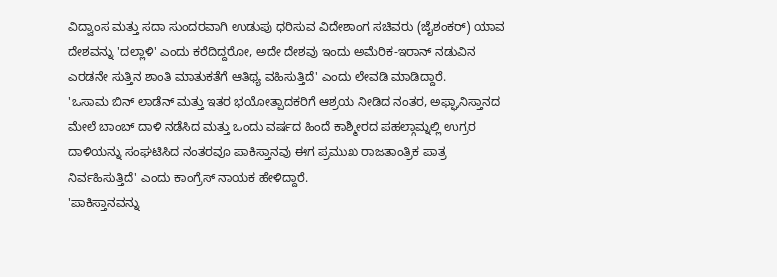ವಿದ್ವಾಂಸ ಮತ್ತು ಸದಾ ಸುಂದರವಾಗಿ ಉಡುಪು ಧರಿಸುವ ವಿದೇಶಾಂಗ ಸಚಿವರು (ಜೈಶಂಕರ್) ಯಾವ ದೇಶವನ್ನು 'ದಲ್ಲಾಳಿ' ಎಂದು ಕರೆದಿದ್ದರೋ, ಅದೇ ದೇಶವು ಇಂದು ಅಮೆರಿಕ-ಇರಾನ್ ನಡುವಿನ ಎರಡನೇ ಸುತ್ತಿನ ಶಾಂತಿ ಮಾತುಕತೆಗೆ ಆತಿಥ್ಯ ವಹಿಸುತ್ತಿದೆ' ಎಂದು ಲೇವಡಿ ಮಾಡಿದ್ದಾರೆ.
'ಒಸಾಮ ಬಿನ್ ಲಾಡೆನ್ ಮತ್ತು ಇತರ ಭಯೋತ್ಪಾದಕರಿಗೆ ಆಶ್ರಯ ನೀಡಿದ ನಂತರ, ಅಫ್ಘಾನಿಸ್ತಾನದ ಮೇಲೆ ಬಾಂಬ್ ದಾಳಿ ನಡೆಸಿದ ಮತ್ತು ಒಂದು ವರ್ಷದ ಹಿಂದೆ ಕಾಶ್ಮೀರದ ಪಹಲ್ಗಾಮ್ನಲ್ಲಿ ಉಗ್ರರ ದಾಳಿಯನ್ನು ಸಂಘಟಿಸಿದ ನಂತರವೂ ಪಾಕಿಸ್ತಾನವು ಈಗ ಪ್ರಮುಖ ರಾಜತಾಂತ್ರಿಕ ಪಾತ್ರ ನಿರ್ವಹಿಸುತ್ತಿದೆ' ಎಂದು ಕಾಂಗ್ರೆಸ್ ನಾಯಕ ಹೇಳಿದ್ದಾರೆ.
'ಪಾಕಿಸ್ತಾನವನ್ನು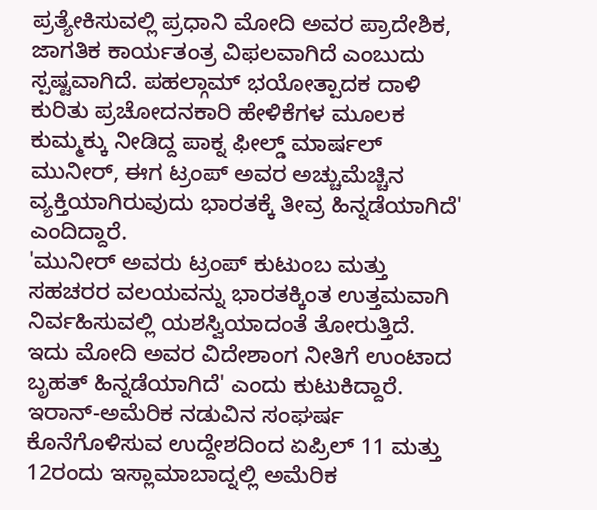ಪ್ರತ್ಯೇಕಿಸುವಲ್ಲಿ ಪ್ರಧಾನಿ ಮೋದಿ ಅವರ ಪ್ರಾದೇಶಿಕ, ಜಾಗತಿಕ ಕಾರ್ಯತಂತ್ರ ವಿಫಲವಾಗಿದೆ ಎಂಬುದು ಸ್ಪಷ್ಟವಾಗಿದೆ. ಪಹಲ್ಗಾಮ್ ಭಯೋತ್ಪಾದಕ ದಾಳಿ ಕುರಿತು ಪ್ರಚೋದನಕಾರಿ ಹೇಳಿಕೆಗಳ ಮೂಲಕ ಕುಮ್ಮಕ್ಕು ನೀಡಿದ್ದ ಪಾಕ್ನ ಫೀಲ್ಡ್ ಮಾರ್ಷಲ್ ಮುನೀರ್, ಈಗ ಟ್ರಂಪ್ ಅವರ ಅಚ್ಚುಮೆಚ್ಚಿನ ವ್ಯಕ್ತಿಯಾಗಿರುವುದು ಭಾರತಕ್ಕೆ ತೀವ್ರ ಹಿನ್ನಡೆಯಾಗಿದೆ' ಎಂದಿದ್ದಾರೆ.
'ಮುನೀರ್ ಅವರು ಟ್ರಂಪ್ ಕುಟುಂಬ ಮತ್ತು ಸಹಚರರ ವಲಯವನ್ನು ಭಾರತಕ್ಕಿಂತ ಉತ್ತಮವಾಗಿ ನಿರ್ವಹಿಸುವಲ್ಲಿ ಯಶಸ್ವಿಯಾದಂತೆ ತೋರುತ್ತಿದೆ. ಇದು ಮೋದಿ ಅವರ ವಿದೇಶಾಂಗ ನೀತಿಗೆ ಉಂಟಾದ ಬೃಹತ್ ಹಿನ್ನಡೆಯಾಗಿದೆ' ಎಂದು ಕುಟುಕಿದ್ದಾರೆ.
ಇರಾನ್-ಅಮೆರಿಕ ನಡುವಿನ ಸಂಘರ್ಷ ಕೊನೆಗೊಳಿಸುವ ಉದ್ದೇಶದಿಂದ ಏಪ್ರಿಲ್ 11 ಮತ್ತು 12ರಂದು ಇಸ್ಲಾಮಾಬಾದ್ನಲ್ಲಿ ಅಮೆರಿಕ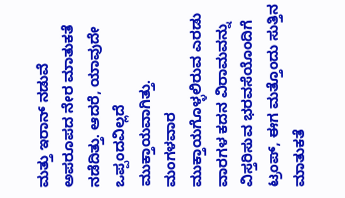ಮತ್ತು ಇರಾನ್ ನಡುವೆ ಅಪರೂಪದ ನೇರ ಮಾತುಕತೆ ನಡೆದಿತ್ತು. ಆದರೆ, ಯಾವುದೇ ಒಪ್ಪಂದವಿಲ್ಲದೆ ಮುಕ್ತಾಯವಾಗಿತ್ತು. ಮಂಗಳವಾರ ಮುಕ್ತಾಯಗೊಳ್ಳಲಿರುವ ಎರಡು ವಾರಗಳ ಕದನ ವಿರಾಮವನ್ನು ವಿಸ್ತರಿಸುವ ಭರವಸೆಯೊಂದಿಗೆ ಟ್ರಂಪ್, ಈಗ ಮತ್ತೊಂದು ಸುತ್ತಿನ ಮಾತುಕತೆ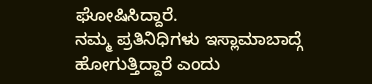ಘೋಷಿಸಿದ್ದಾರೆ.
ನಮ್ಮ ಪ್ರತಿನಿಧಿಗಳು ಇಸ್ಲಾಮಾಬಾದ್ಗೆ ಹೋಗುತ್ತಿದ್ದಾರೆ ಎಂದು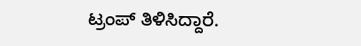ಟ್ರಂಪ್ ತಿಳಿಸಿದ್ದಾರೆ.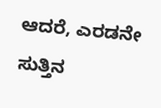ಆದರೆ, ಎರಡನೇ ಸುತ್ತಿನ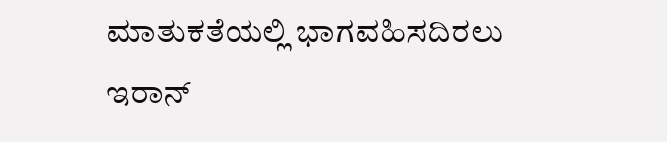ಮಾತುಕತೆಯಲ್ಲಿ ಭಾಗವಹಿಸದಿರಲು ಇರಾನ್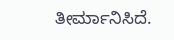ತೀರ್ಮಾನಿಸಿದೆ.